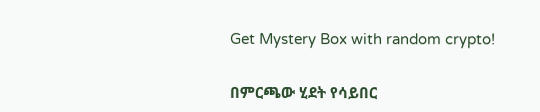Get Mystery Box with random crypto!

በምርጫው ሂደት የሳይበር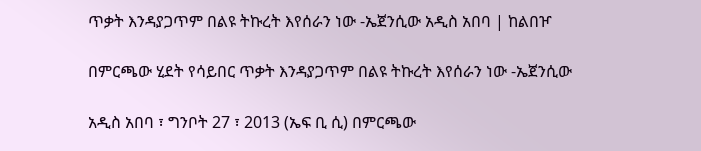ጥቃት እንዳያጋጥም በልዩ ትኩረት እየሰራን ነው -ኤጀንሲው አዲስ አበባ | ከልበዦ

በምርጫው ሂደት የሳይበር ጥቃት እንዳያጋጥም በልዩ ትኩረት እየሰራን ነው -ኤጀንሲው

አዲስ አበባ ፣ ግንቦት 27 ፣ 2013 (ኤፍ ቢ ሲ) በምርጫው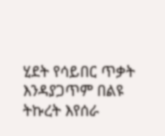ሂደት የሳይበር ጥቃት እንዳያጋጥም በልዩ ትኩረት እየሰራ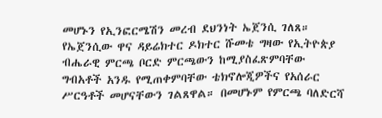መሆኑን የኢንፎርሜሽን መረብ ደህንነት ኤጀንሲ ገለጸ። የኤጀንሲው ዋና ዳይሬክተር ዶክተር ሹመቴ ግዛው የኢትዮጵያ ብሔራዊ ምርጫ ቦርድ ምርጫውን ከሚያስፈጽምባቸው ግብአቶች አንዱ የሚጠቀምባቸው ቴክኖሎጂዎችና የአሰራር ሥርዓቶች መሆናቸውን ገልጸዋል። በመሆኑም የምርጫ ባለድርሻ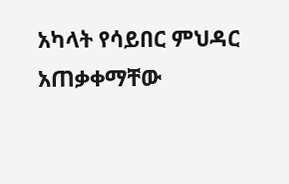አካላት የሳይበር ምህዳር አጠቃቀማቸው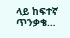ላይ ከፍተኛ ጥንቃቄ…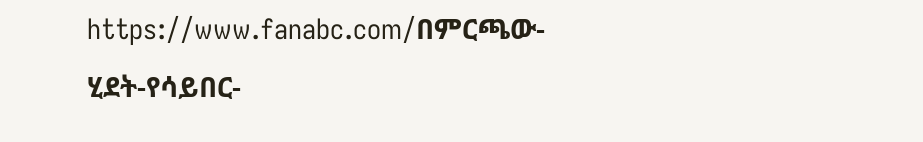https://www.fanabc.com/በምርጫው-ሂደት-የሳይበር-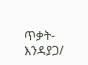ጥቃት-እንዳያጋ/